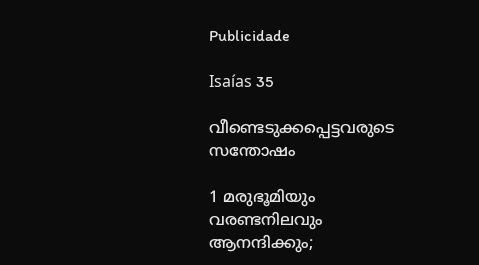Publicidade

Isaías 35

വീണ്ടെടുക്കപ്പെട്ടവരുടെ സന്തോഷം

1 മരുഭൂമിയും വരണ്ടനിലവും ആനന്ദിക്കും;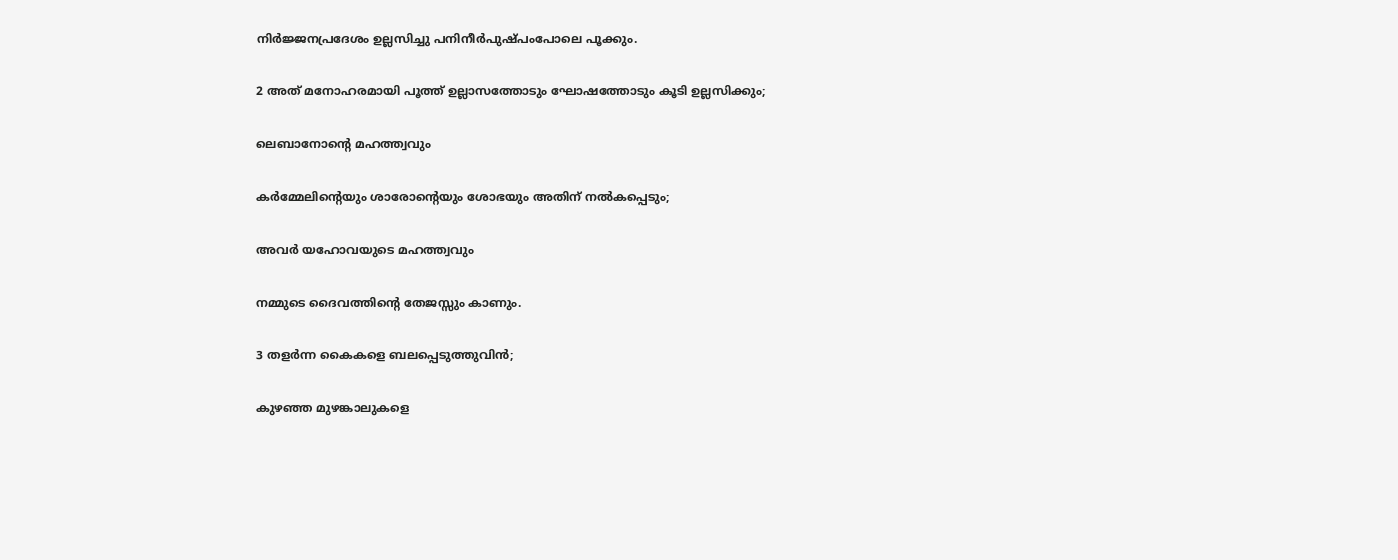നിർജ്ജനപ്രദേശം ഉല്ലസിച്ചു പനിനീർപുഷ്പംപോലെ പൂക്കും.

2 അത് മനോഹരമായി പൂത്ത് ഉല്ലാസത്തോടും ഘോഷത്തോടും കൂടി ഉല്ലസിക്കും;

ലെബാനോന്‍റെ മഹത്ത്വവും

കർമ്മേലിന്‍റെയും ശാരോന്‍റെയും ശോഭയും അതിന് നൽകപ്പെടും;

അവർ യഹോവയുടെ മഹത്ത്വവും

നമ്മുടെ ദൈവത്തിന്‍റെ തേജസ്സും കാണും.

3 തളർന്ന കൈകളെ ബലപ്പെടുത്തുവിൻ;

കുഴഞ്ഞ മുഴങ്കാലുകളെ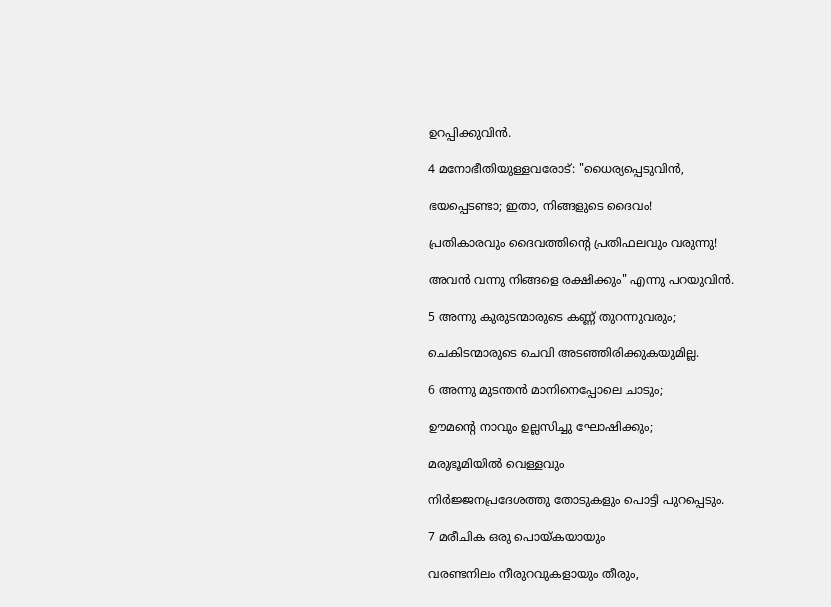ഉറപ്പിക്കുവിൻ.

4 മനോഭീതിയുള്ളവരോട്: "ധൈര്യപ്പെടുവിൻ,

ഭയപ്പെടണ്ടാ; ഇതാ, നിങ്ങളുടെ ദൈവം!

പ്രതികാരവും ദൈവത്തിന്‍റെ പ്രതിഫലവും വരുന്നു!

അവൻ വന്നു നിങ്ങളെ രക്ഷിക്കും" എന്നു പറയുവിൻ.

5 അന്നു കുരുടന്മാരുടെ കണ്ണ് തുറന്നുവരും;

ചെകിടന്മാരുടെ ചെവി അടഞ്ഞിരിക്കുകയുമില്ല.

6 അന്നു മുടന്തൻ മാനിനെപ്പോലെ ചാടും;

ഊമന്‍റെ നാവും ഉല്ലസിച്ചു ഘോഷിക്കും;

മരുഭൂമിയിൽ വെള്ളവും

നിർജ്ജനപ്രദേശത്തു തോടുകളും പൊട്ടി പുറപ്പെടും.

7 മരീചിക ഒരു പൊയ്കയായും

വരണ്ടനിലം നീരുറവുകളായും തീരും,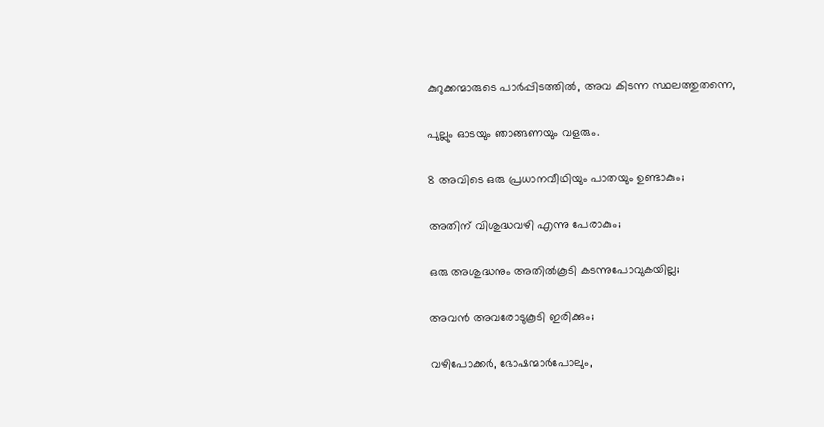കുറുക്കന്മാരുടെ പാർപ്പിടത്തിൽ, അവ കിടന്ന സ്ഥലത്തുതന്നെ,

പുല്ലും ഓടയും ഞാങ്ങണയും വളരും.

8 അവിടെ ഒരു പ്രധാനവീഥിയും പാതയും ഉണ്ടാകും;

അതിന് വിശുദ്ധവഴി എന്നു പേരാകും;

ഒരു അശുദ്ധനും അതിൽകൂടി കടന്നുപോവുകയില്ല;

അവൻ അവരോടുകൂടി ഇരിക്കും;

വഴിപോക്കർ, ഭോഷന്മാർപോലും,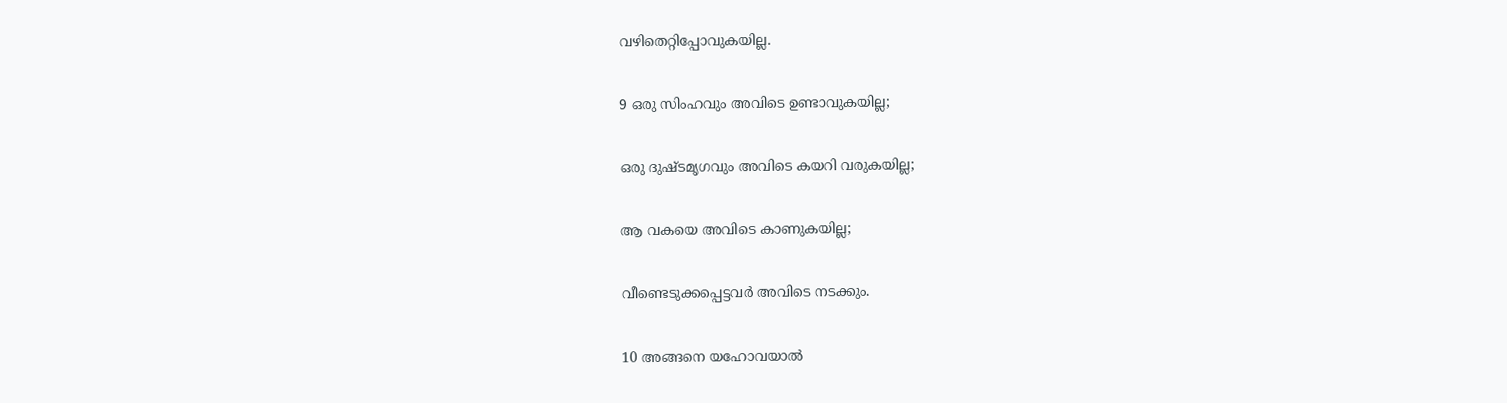വഴിതെറ്റിപ്പോവുകയില്ല.

9 ഒരു സിംഹവും അവിടെ ഉണ്ടാവുകയില്ല;

ഒരു ദുഷ്ടമൃഗവും അവിടെ കയറി വരുകയില്ല;

ആ വകയെ അവിടെ കാണുകയില്ല;

വീണ്ടെടുക്കപ്പെട്ടവർ അവിടെ നടക്കും.

10 അങ്ങനെ യഹോവയാൽ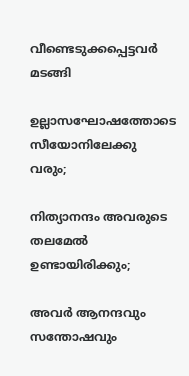വീണ്ടെടുക്കപ്പെട്ടവർ മടങ്ങി

ഉല്ലാസഘോഷത്തോടെ സീയോനിലേക്കു വരും;

നിത്യാനന്ദം അവരുടെ തലമേൽ ഉണ്ടായിരിക്കും;

അവർ ആനന്ദവും സന്തോഷവും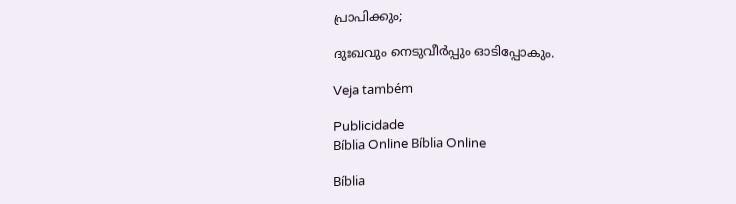പ്രാപിക്കും;

ദുഃഖവും നെടുവീർപ്പും ഓടിപ്പോകും.

Veja também

Publicidade
Bíblia Online Bíblia Online

Bíblia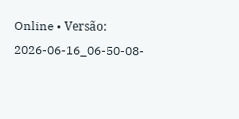Online • Versão: 2026-06-16_06-50-08-